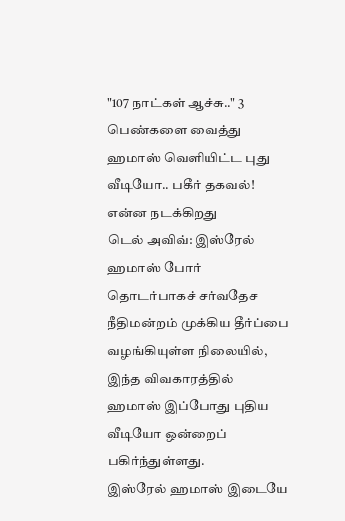"107 நாட்கள் ஆச்சு.." 3 பெண்களை வைத்து ஹமாஸ் வெளியிட்ட புது வீடியோ.. பகீர் தகவல்! என்ன நடக்கிறது
டெல் அவிவ்: இஸ்ரேல் ஹமாஸ் போர் தொடர்பாகச் சர்வதேச நீதிமன்றம் முக்கிய தீர்ப்பை வழங்கியுள்ள நிலையில், இந்த விவகாரத்தில் ஹமாஸ் இப்போது புதிய வீடியோ ஒன்றைப் பகிர்ந்துள்ளது.
இஸ்ரேல் ஹமாஸ் இடையே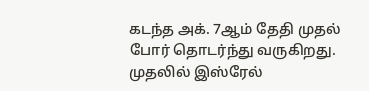கடந்த அக். 7ஆம் தேதி முதல் போர் தொடர்ந்து வருகிறது. முதலில் இஸ்ரேல்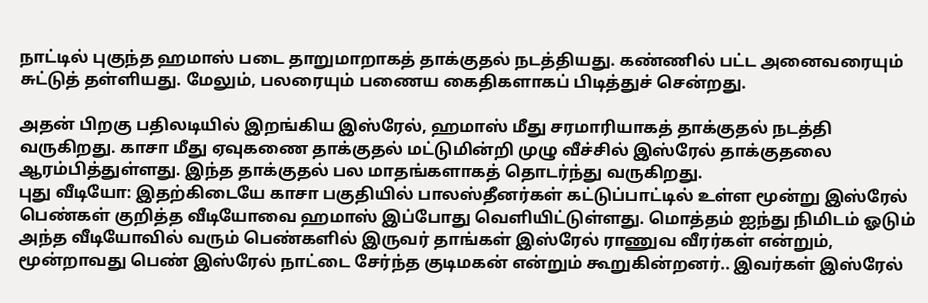நாட்டில் புகுந்த ஹமாஸ் படை தாறுமாறாகத் தாக்குதல் நடத்தியது. கண்ணில் பட்ட அனைவரையும் சுட்டுத் தள்ளியது. மேலும், பலரையும் பணைய கைதிகளாகப் பிடித்துச் சென்றது.

அதன் பிறகு பதிலடியில் இறங்கிய இஸ்ரேல், ஹமாஸ் மீது சரமாரியாகத் தாக்குதல் நடத்தி வருகிறது. காசா மீது ஏவுகணை தாக்குதல் மட்டுமின்றி முழு வீச்சில் இஸ்ரேல் தாக்குதலை ஆரம்பித்துள்ளது. இந்த தாக்குதல் பல மாதங்களாகத் தொடர்ந்து வருகிறது.
புது வீடியோ: இதற்கிடையே காசா பகுதியில் பாலஸ்தீனர்கள் கட்டுப்பாட்டில் உள்ள மூன்று இஸ்ரேல் பெண்கள் குறித்த வீடியோவை ஹமாஸ் இப்போது வெளியிட்டுள்ளது. மொத்தம் ஐந்து நிமிடம் ஓடும் அந்த வீடியோவில் வரும் பெண்களில் இருவர் தாங்கள் இஸ்ரேல் ராணுவ வீரர்கள் என்றும், மூன்றாவது பெண் இஸ்ரேல் நாட்டை சேர்ந்த குடிமகன் என்றும் கூறுகின்றனர்.. இவர்கள் இஸ்ரேல்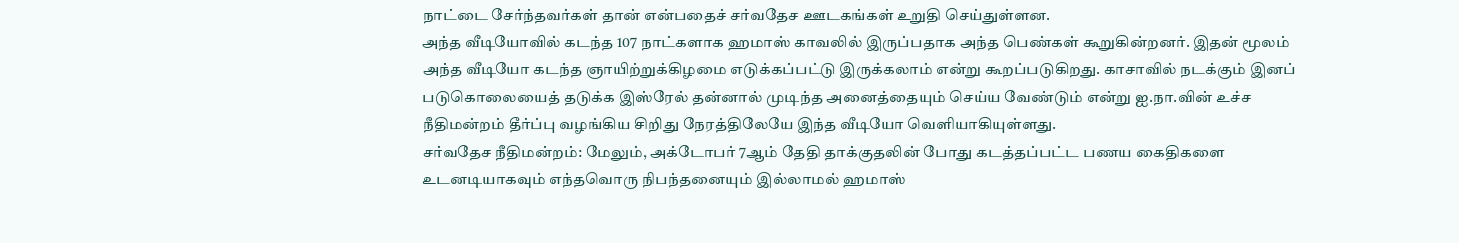நாட்டை சேர்ந்தவர்கள் தான் என்பதைச் சர்வதேச ஊடகங்கள் உறுதி செய்துள்ளன.
அந்த வீடியோவில் கடந்த 107 நாட்களாக ஹமாஸ் காவலில் இருப்பதாக அந்த பெண்கள் கூறுகின்றனர். இதன் மூலம் அந்த வீடியோ கடந்த ஞாயிற்றுக்கிழமை எடுக்கப்பட்டு இருக்கலாம் என்று கூறப்படுகிறது. காசாவில் நடக்கும் இனப் படுகொலையைத் தடுக்க இஸ்ரேல் தன்னால் முடிந்த அனைத்தையும் செய்ய வேண்டும் என்று ஐ.நா.வின் உச்ச நீதிமன்றம் தீர்ப்பு வழங்கிய சிறிது நேரத்திலேயே இந்த வீடியோ வெளியாகியுள்ளது.
சர்வதேச நீதிமன்றம்: மேலும், அக்டோபர் 7ஆம் தேதி தாக்குதலின் போது கடத்தப்பட்ட பணய கைதிகளை உடனடியாகவும் எந்தவொரு நிபந்தனையும் இல்லாமல் ஹமாஸ்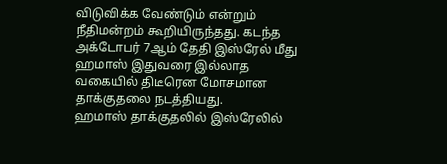விடுவிக்க வேண்டும் என்றும் நீதிமன்றம் கூறியிருந்தது. கடந்த அக்டோபர் 7ஆம் தேதி இஸ்ரேல் மீது ஹமாஸ் இதுவரை இல்லாத வகையில் திடீரென மோசமான தாக்குதலை நடத்தியது.
ஹமாஸ் தாக்குதலில் இஸ்ரேலில்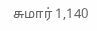சுமார் 1,140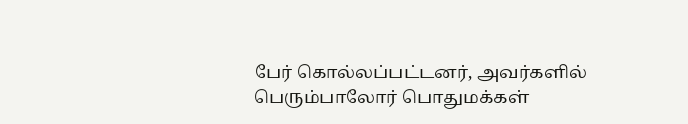பேர் கொல்லப்பட்டனர், அவர்களில் பெரும்பாலோர் பொதுமக்கள்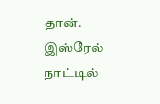தான். இஸ்ரேல் நாட்டில்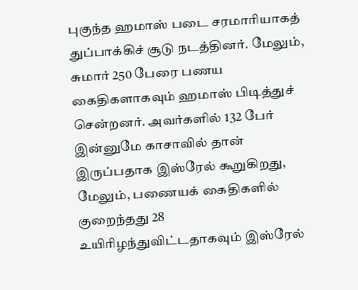புகுந்த ஹமாஸ் படை சரமாரியாகத் துப்பாக்கிச் சூடு நடத்தினர். மேலும், சுமார் 250 பேரை பணய கைதிகளாகவும் ஹமாஸ் பிடித்துச் சென்றனர். அவர்களில் 132 பேர் இன்னுமே காசாவில் தான் இருப்பதாக இஸ்ரேல் கூறுகிறது, மேலும், பணையக் கைதிகளில் குறைந்தது 28 உயிரிழந்துவிட்டதாகவும் இஸ்ரேல்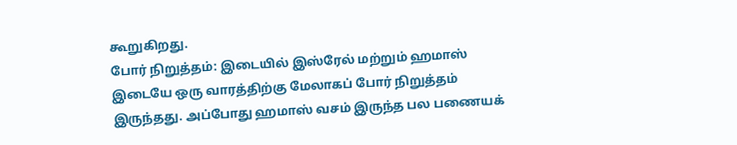கூறுகிறது.
போர் நிறுத்தம்: இடையில் இஸ்ரேல் மற்றும் ஹமாஸ் இடையே ஒரு வாரத்திற்கு மேலாகப் போர் நிறுத்தம் இருந்தது. அப்போது ஹமாஸ் வசம் இருந்த பல பணையக்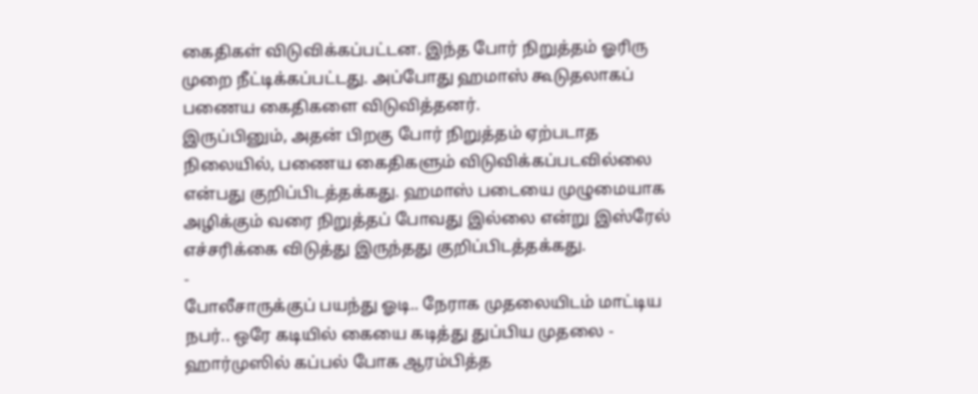கைதிகள் விடுவிக்கப்பட்டன. இந்த போர் நிறுத்தம் ஓரிரு முறை நீட்டிக்கப்பட்டது. அப்போது ஹமாஸ் கூடுதலாகப் பணைய கைதிகளை விடுவித்தனர்.
இருப்பினும், அதன் பிறகு போர் நிறுத்தம் ஏற்படாத நிலையில், பணைய கைதிகளும் விடுவிக்கப்படவில்லை என்பது குறிப்பிடத்தக்கது. ஹமாஸ் படையை முழுமையாக அழிக்கும் வரை நிறுத்தப் போவது இல்லை என்று இஸ்ரேல் எச்சரிக்கை விடுத்து இருந்தது குறிப்பிடத்தக்கது.
-
போலீசாருக்குப் பயந்து ஓடி.. நேராக முதலையிடம் மாட்டிய நபர்.. ஒரே கடியில் கையை கடித்து துப்பிய முதலை -
ஹார்முஸில் கப்பல் போக ஆரம்பித்த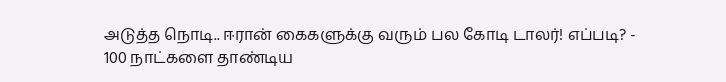அடுத்த நொடி.. ஈரான் கைகளுக்கு வரும் பல கோடி டாலர்! எப்படி? -
100 நாட்களை தாண்டிய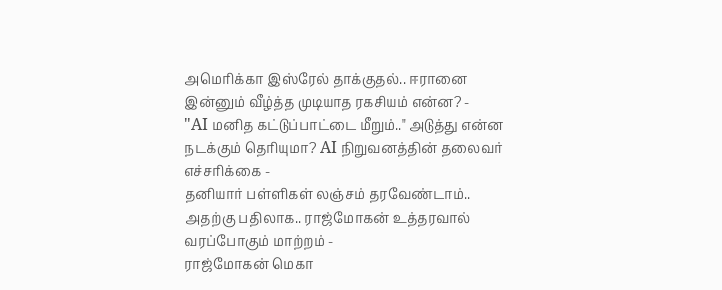அமெரிக்கா இஸ்ரேல் தாக்குதல்.. ஈரானை இன்னும் வீழ்த்த முடியாத ரகசியம் என்ன? -
"AI மனித கட்டுப்பாட்டை மீறும்.." அடுத்து என்ன நடக்கும் தெரியுமா? AI நிறுவனத்தின் தலைவர் எச்சரிக்கை -
தனியார் பள்ளிகள் லஞ்சம் தரவேண்டாம்.. அதற்கு பதிலாக.. ராஜ்மோகன் உத்தரவால் வரப்போகும் மாற்றம் -
ராஜ்மோகன் மெகா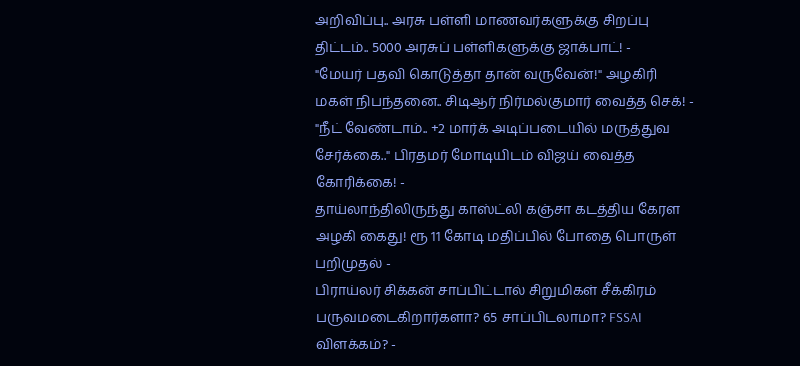அறிவிப்பு.. அரசு பள்ளி மாணவர்களுக்கு சிறப்பு திட்டம்.. 5000 அரசுப் பள்ளிகளுக்கு ஜாக்பாட்! -
"மேயர் பதவி கொடுத்தா தான் வருவேன்!" அழகிரி மகள் நிபந்தனை.. சிடிஆர் நிர்மல்குமார் வைத்த செக்! -
"நீட் வேண்டாம்.. +2 மார்க் அடிப்படையில் மருத்துவ சேர்க்கை.." பிரதமர் மோடியிடம் விஜய் வைத்த கோரிக்கை! -
தாய்லாந்திலிருந்து காஸ்ட்லி கஞ்சா கடத்திய கேரள அழகி கைது! ரூ 11 கோடி மதிப்பில் போதை பொருள் பறிமுதல் -
பிராய்லர் சிக்கன் சாப்பிட்டால் சிறுமிகள் சீக்கிரம் பருவமடைகிறார்களா? 65 சாப்பிடலாமா? FSSAI விளக்கம்? -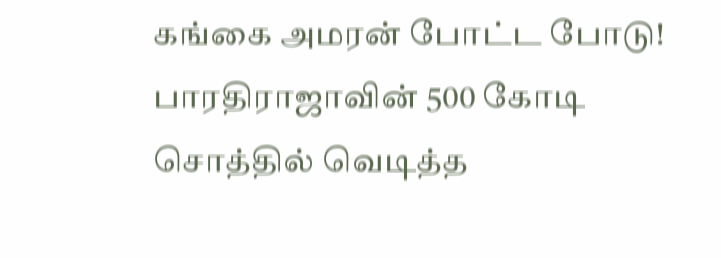கங்கை அமரன் போட்ட போடு! பாரதிராஜாவின் 500 கோடி சொத்தில் வெடித்த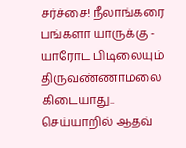சர்ச்சை! நீலாங்கரை பங்களா யாருக்கு -
யாரோட பிடிலையும் திருவண்ணாமலை கிடையாது.. செய்யாறில் ஆதவ்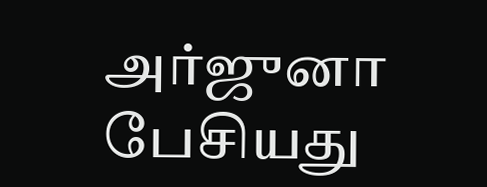அர்ஜுனா பேசியது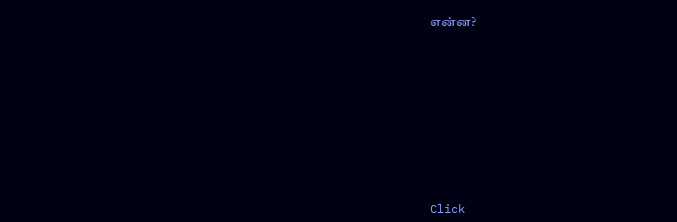என்ன?












Click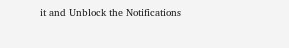it and Unblock the Notifications